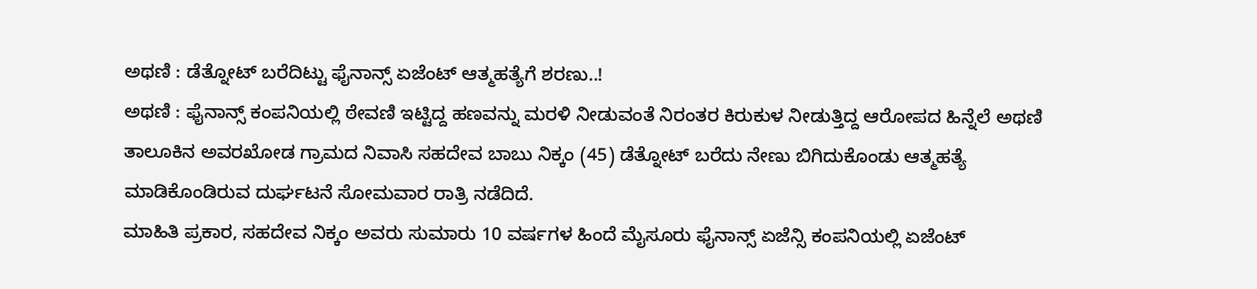ಅಥಣಿ : ಡೆತ್ನೋಟ್ ಬರೆದಿಟ್ಟು ಫೈನಾನ್ಸ್ ಏಜೆಂಟ್ ಆತ್ಮಹತ್ಯೆಗೆ ಶರಣು..!
ಅಥಣಿ : ಫೈನಾನ್ಸ್ ಕಂಪನಿಯಲ್ಲಿ ಠೇವಣಿ ಇಟ್ಟಿದ್ದ ಹಣವನ್ನು ಮರಳಿ ನೀಡುವಂತೆ ನಿರಂತರ ಕಿರುಕುಳ ನೀಡುತ್ತಿದ್ದ ಆರೋಪದ ಹಿನ್ನೆಲೆ ಅಥಣಿ ತಾಲೂಕಿನ ಅವರಖೋಡ ಗ್ರಾಮದ ನಿವಾಸಿ ಸಹದೇವ ಬಾಬು ನಿಕ್ಕಂ (45) ಡೆತ್ನೋಟ್ ಬರೆದು ನೇಣು ಬಿಗಿದುಕೊಂಡು ಆತ್ಮಹತ್ಯೆ ಮಾಡಿಕೊಂಡಿರುವ ದುರ್ಘಟನೆ ಸೋಮವಾರ ರಾತ್ರಿ ನಡೆದಿದೆ.
ಮಾಹಿತಿ ಪ್ರಕಾರ, ಸಹದೇವ ನಿಕ್ಕಂ ಅವರು ಸುಮಾರು 10 ವರ್ಷಗಳ ಹಿಂದೆ ಮೈಸೂರು ಫೈನಾನ್ಸ್ ಏಜೆನ್ಸಿ ಕಂಪನಿಯಲ್ಲಿ ಏಜೆಂಟ್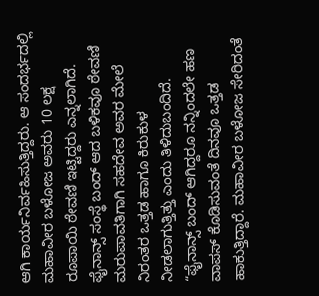ಆಗಿ ಕಾರ್ಯನಿರ್ವಹಿಸುತ್ತಿದ್ದರು. ಆ ಸಂದರ್ಭದಲ್ಲಿ ಮಹಾವೀರ ಬಳೋಜ ಅವರು 10 ಲಕ್ಷ ರೂಪಾಯಿ ಠೇವಣಿ ಇಟ್ಟಿದ್ದರು ಎನ್ನಲಾಗಿದೆ. ಫೈನಾನ್ಸ್ ಸಂಸ್ಥೆ ಬಂದ್ ಆದ ಬಳಿಕವೂ ಠೇವಣಿ ಮರುಪಾವತಿಗಾಗಿ ಸಹದೇವ ಅವರ ಮೇಲೆ ನಿರಂತರ ಒತ್ತಡ ಹಾಗೂ ಕಿರುಕುಳ ನೀಡಲಾಗುತ್ತಿತ್ತು ಎಂದು ತಿಳಿದುಬಂದಿದೆ.
“ಫೈನಾನ್ಸ್ ಬಂದ್ ಆಗಿದ್ದರೂ ನನ್ನಿಂದಲೇ ಹಣ ವಾಪಸ್ ಕೊಡಿಸುವಂತೆ ದಿನವೂ ಒತ್ತಡ ಹಾಕುತ್ತಿದ್ದಾರೆ. ಮಹಾವೀರ ಬಳೋಜ ಸೇರಿದಂತೆ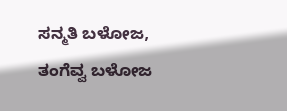ಸನ್ಮತಿ ಬಳೋಜ, ತಂಗೆವ್ವ ಬಳೋಜ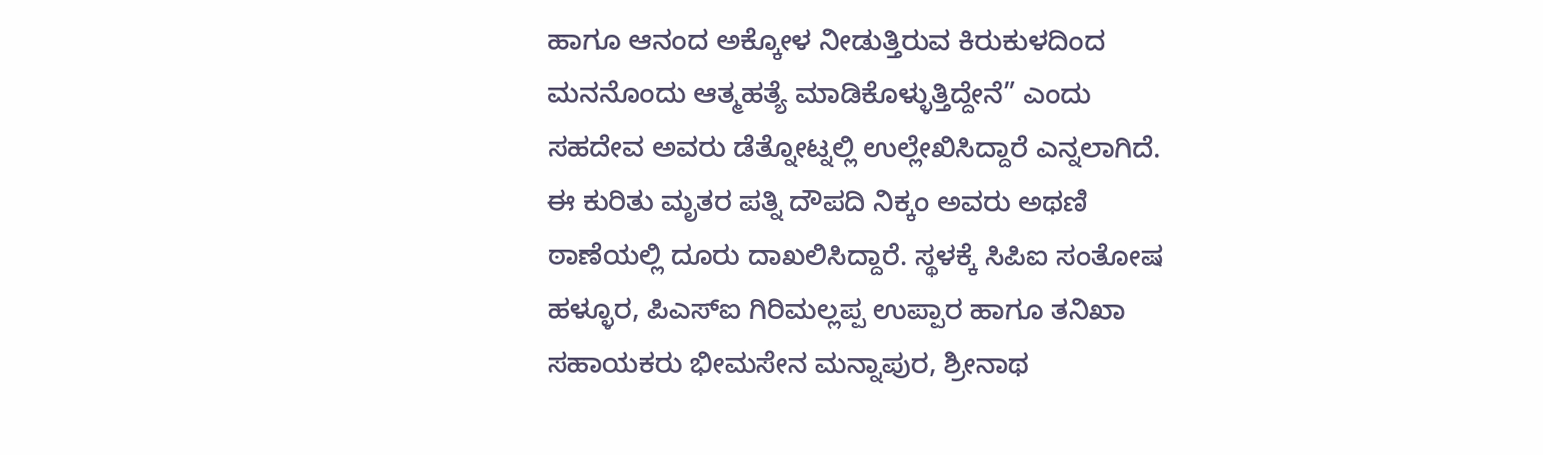ಹಾಗೂ ಆನಂದ ಅಕ್ಕೋಳ ನೀಡುತ್ತಿರುವ ಕಿರುಕುಳದಿಂದ ಮನನೊಂದು ಆತ್ಮಹತ್ಯೆ ಮಾಡಿಕೊಳ್ಳುತ್ತಿದ್ದೇನೆ” ಎಂದು ಸಹದೇವ ಅವರು ಡೆತ್ನೋಟ್ನಲ್ಲಿ ಉಲ್ಲೇಖಿಸಿದ್ದಾರೆ ಎನ್ನಲಾಗಿದೆ.
ಈ ಕುರಿತು ಮೃತರ ಪತ್ನಿ ದೌಪದಿ ನಿಕ್ಕಂ ಅವರು ಅಥಣಿ ಠಾಣೆಯಲ್ಲಿ ದೂರು ದಾಖಲಿಸಿದ್ದಾರೆ. ಸ್ಥಳಕ್ಕೆ ಸಿಪಿಐ ಸಂತೋಷ ಹಳ್ಳೂರ, ಪಿಎಸ್ಐ ಗಿರಿಮಲ್ಲಪ್ಪ ಉಪ್ಪಾರ ಹಾಗೂ ತನಿಖಾ ಸಹಾಯಕರು ಭೀಮಸೇನ ಮನ್ನಾಪುರ, ಶ್ರೀನಾಥ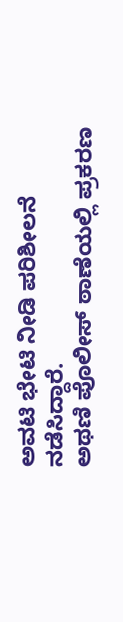ಅವಟಿ ಭೇಟಿ ನೀಡಿ ಪರಿಶೀಲನೆ ನಡೆಸಿದ್ದಾರೆ.
ಅಥಣಿ ಪೊಲೀಸ್ ಠಾಣೆಯಲ್ಲಿ ಪ್ರಕರಣ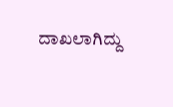ದಾಖಲಾಗಿದ್ದು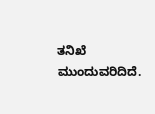ತನಿಖೆ ಮುಂದುವರಿದಿದೆ.